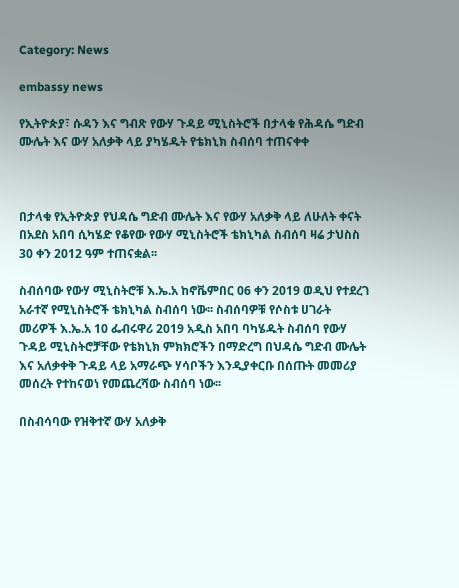Category: News

embassy news

የኢትዮጵያ፣ ሱዳን እና ግብጽ የውሃ ጉዳይ ሚኒስትሮች በታላቁ የሕዳሴ ግድብ ሙሌት እና ውሃ አለቃቅ ላይ ያካሄዱት የቴክኒክ ስብሰባ ተጠናቀቀ



በታላቁ የኢትዮጵያ የህዳሴ ግድብ ሙሌት እና የውሃ አለቃቅ ላይ ለሁለት ቀናት በአደስ አበባ ሲካሄድ የቆየው የውሃ ሚኒስትሮች ቴክኒካል ስብሰባ ዛሬ ታህስስ 30 ቀን 2012 ዓም ተጠናቋል፡፡

ስብሰባው የውሃ ሚኒስትሮቹ እ.ኤ.አ ከኖቬምበር 06 ቀን 2019 ወዲህ የተደረገ አራተኛ የሚኒስትሮች ቴክኒካል ስብሰባ ነው፡፡ ስብሰባዎቹ የሶስቱ ሀገራት መሪዎች እ.ኤ.አ 10 ፌብሩዋሪ 2019 አዲስ አበባ ባካሄዱት ስብሰባ የውሃ ጉዳይ ሚኒስትሮቻቸው የቴክኒክ ምክክሮችን በማድረግ በህዳሴ ግድብ ሙሌት እና አለቃቀቅ ጉዳይ ላይ አማራጭ ሃሳቦችን እንዲያቀርቡ በሰጡት መመሪያ መሰረት የተከናወነ የመጨረሻው ስብሰባ ነው፡፡

በስብሳባው የዝቅተኛ ውሃ አለቃቅ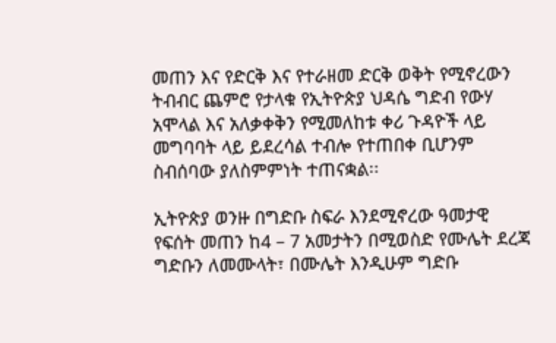መጠን እና የድርቅ እና የተራዘመ ድርቅ ወቅት የሚኖረውን ትብብር ጨምሮ የታላቁ የኢትዮጵያ ህዳሴ ግድብ የውሃ አሞላል እና አለቃቀቅን የሚመለከቱ ቀሪ ጉዳዮች ላይ መግባባት ላይ ይደረሳል ተብሎ የተጠበቀ ቢሆንም ስብሰባው ያለስምምነት ተጠናቋል፡፡

ኢትዮጵያ ወንዙ በግድቡ ስፍራ እንደሚኖረው ዓመታዊ የፍሰት መጠን ከ4 – 7 አመታትን በሚወስድ የሙሌት ደረጃ ግድቡን ለመሙላት፣ በሙሌት እንዲሁም ግድቡ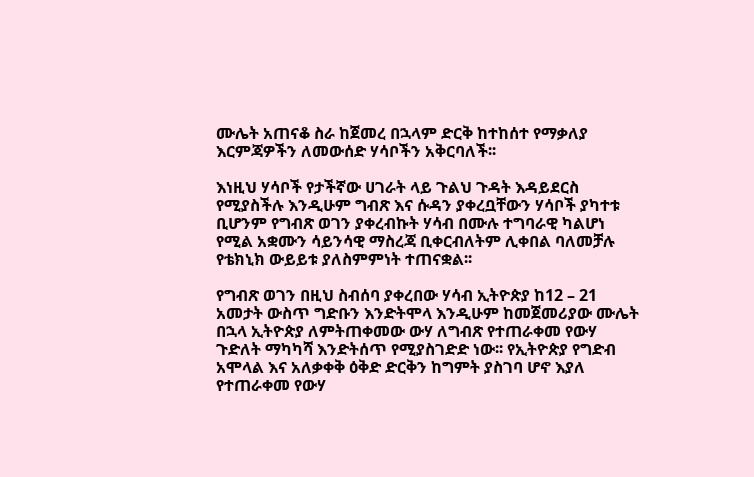ሙሌት አጠናቆ ስራ ከጀመረ በኋላም ድርቅ ከተከሰተ የማቃለያ እርምጃዎችን ለመውሰድ ሃሳቦችን አቅርባለች፡፡

እነዚህ ሃሳቦች የታችኛው ሀገራት ላይ ጉልህ ጉዳት እዳይደርስ የሚያስችሉ እንዲሁም ግብጽ እና ሱዳን ያቀረቧቸውን ሃሳቦች ያካተቱ ቢሆንም የግብጽ ወገን ያቀረብኩት ሃሳብ በሙሉ ተግባራዊ ካልሆነ የሚል አቋሙን ሳይንሳዊ ማስረጃ ቢቀርብለትም ሊቀበል ባለመቻሉ የቴክኒክ ውይይቱ ያለስምምነት ተጠናቋል፡፡

የግብጽ ወገን በዚህ ስብሰባ ያቀረበው ሃሳብ ኢትዮጵያ ከ12 – 21 አመታት ውስጥ ግድቡን እንድትሞላ እንዲሁም ከመጀመሪያው ሙሌት በኋላ ኢትዮጵያ ለምትጠቀመው ውሃ ለግብጽ የተጠራቀመ የውሃ ጉድለት ማካካሻ እንድትሰጥ የሚያስገድድ ነው፡፡ የኢትዮጵያ የግድብ አሞላል እና አለቃቀቅ ዕቅድ ድርቅን ከግምት ያስገባ ሆኖ እያለ የተጠራቀመ የውሃ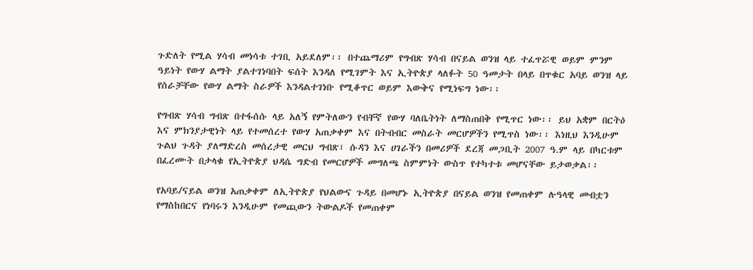ጉድለት የሚል ሃሳብ መነሳቱ ተገቢ አይደለም፡፡ በተጨማሪም የግብጽ ሃሳብ በናይል ወንዝ ላይ ተፈጥሯዊ ወይም ምንም ዓይነት የውሃ ልማት ያልተገነባበት ፍሰት እንዳለ የሚገምት እና ኢትዮጵያ ላለፉት 50 ዓመታት በላይ በጥቁር አባይ ወንዝ ላይ የሰራቻቸው የውሃ ልማት ስራዎች እንዳልተገነቡ የሚቆጥር ወይም እውቅና የሚነፍግ ነው፡፡

የግብጽ ሃሳብ ግብጽ በተፋሰሱ ላይ አለኝ የምትለውን የብቸኛ የውሃ ባለቤትነት ለማስጠበቅ የሚጥር ነው፡፡ ይህ አቋም በርትዕ እና ምክንያታዊነት ላይ የተመሰረተ የውሃ አጠቃቀም እና በትብብር መስራት መርሆዎችን የሚጥስ ነው፡፡ እነዚህ እንዲሁም ጉልህ ጉዳት ያለማድረስ መሰረታዊ መርህ ግብጽ፣ ሱዳን እና ሀገራችን በመሪዎች ደረጃ መጋቢት 2007 ዓ.ም ላይ በካርቱም በፈረሙት በታላቁ የኢትዮጵያ ህዳሴ ግድብ የመርሆዎች መግለጫ ስምምነት ውስጥ የተካተቱ መሆናቸው ይታወቃል፡፡

የአባይ/ናይል ወንዝ አጠቃቀም ለኢትዮጵያ የህልውና ጉዳይ በመሆኑ ኢትዮጵያ በናይል ወንዝ የመጠቀም ሉዓላዊ መብቷን የማስከበርና የነባሩን እንዲሁም የመጪውን ትውልዶች የመጠቀም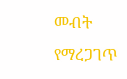መብት የማረጋገጥ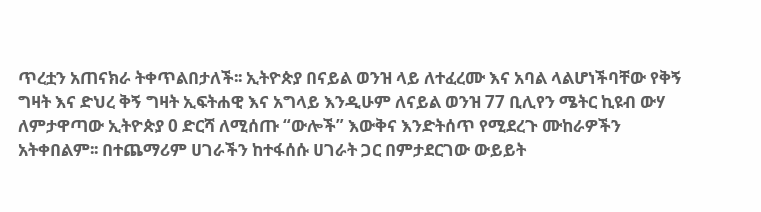ጥረቷን አጠናክራ ትቀጥልበታለች፡፡ ኢትዮጵያ በናይል ወንዝ ላይ ለተፈረሙ እና አባል ላልሆነችባቸው የቅኝ ግዛት እና ድህረ ቅኝ ግዛት ኢፍትሐዊ እና አግላይ እንዲሁም ለናይል ወንዝ 77 ቢሊየን ሜትር ኪዩብ ውሃ ለምታዋጣው ኢትዮጵያ 0 ድርሻ ለሚሰጡ “ውሎች” እውቅና እንድትሰጥ የሚደረጉ ሙከራዎችን አትቀበልም፡፡ በተጨማሪም ሀገራችን ከተፋሰሱ ሀገራት ጋር በምታደርገው ውይይት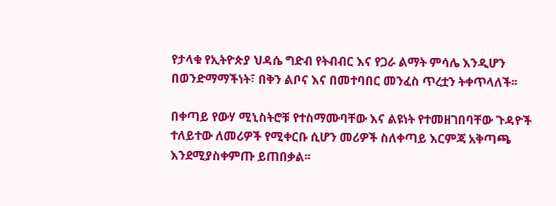የታላቁ የኢትዮጵያ ህዳሴ ግድብ የትብብር እና የጋራ ልማት ምሳሌ እንዲሆን በወንድማማችነት፣ በቅን ልቦና እና በመተባበር መንፈስ ጥረቷን ትቀጥላለች፡፡

በቀጣይ የውሃ ሚኒስትሮቹ የተስማሙባቸው እና ልዩነት የተመዘገበባቸው ጉዳዮች ተለይተው ለመሪዎች የሚቀርቡ ሲሆን መሪዎች ስለቀጣይ እርምጃ አቅጣጫ እንደሚያስቀምጡ ይጠበቃል፡፡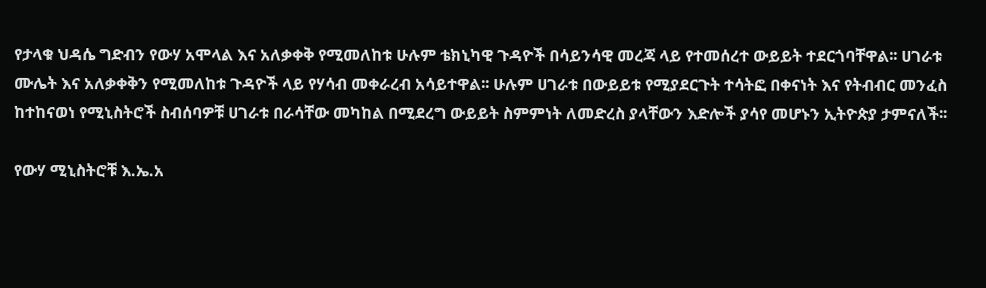የታላቁ ህዳሴ ግድብን የውሃ አሞላል እና አለቃቀቅ የሚመለከቱ ሁሉም ቴክኒካዊ ጉዳዮች በሳይንሳዊ መረጃ ላይ የተመሰረተ ውይይት ተደርጎባቸዋል፡፡ ሀገራቱ ሙሌት እና አለቃቀቅን የሚመለከቱ ጉዳዮች ላይ የሃሳብ መቀራረብ አሳይተዋል፡፡ ሁሉም ሀገራቱ በውይይቱ የሚያደርጉት ተሳትፎ በቀናነት እና የትብብር መንፈስ ከተከናወነ የሚኒስትሮች ስብሰባዎቹ ሀገራቱ በራሳቸው መካከል በሚደረግ ውይይት ስምምነት ለመድረስ ያላቸውን እድሎች ያሳየ መሆኑን ኢትዮጵያ ታምናለች፡፡

የውሃ ሚኒስትሮቹ እ.ኤ.አ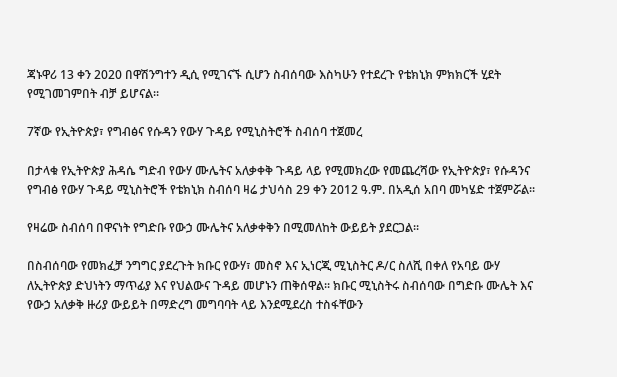ጃኑዋሪ 13 ቀን 2020 በዋሽንግተን ዲሲ የሚገናኙ ሲሆን ስብሰባው እስካሁን የተደረጉ የቴክኒክ ምክክርች ሂደት የሚገመገምበት ብቻ ይሆናል፡፡

7ኛው የኢትዮጵያ፣ የግብፅና የሱዳን የውሃ ጉዳይ የሚኒስትሮች ስብሰባ ተጀመረ

በታላቁ የኢትዮጵያ ሕዳሴ ግድብ የውሃ ሙሌትና አለቃቀቅ ጉዳይ ላይ የሚመክረው የመጨረሻው የኢትዮጵያ፣ የሱዳንና የግብፅ የውሃ ጉዳይ ሚኒስትሮች የቴክኒክ ስብሰባ ዛሬ ታህሳስ 29 ቀን 2012 ዓ.ም. በአዲሰ አበባ መካሄድ ተጀምሯል፡፡

የዛሬው ስብሰባ በዋናነት የግድቡ የውኃ ሙሌትና አለቃቀቅን በሚመለከት ውይይት ያደርጋል፡፡

በስብሰባው የመክፈቻ ንግግር ያደረጉት ክቡር የውሃ፣ መስኖ እና ኢነርጂ ሚኒስትር ዶ/ር ስለሺ በቀለ የአባይ ውሃ ለኢትዮጵያ ድህነትን ማጥፊያ እና የህልውና ጉዳይ መሆኑን ጠቅሰዋል፡፡ ክቡር ሚኒስትሩ ስብሰባው በግድቡ ሙሌት እና የውኃ አለቃቅ ዙሪያ ውይይት በማድረግ መግባባት ላይ እንደሚደረስ ተስፋቸውን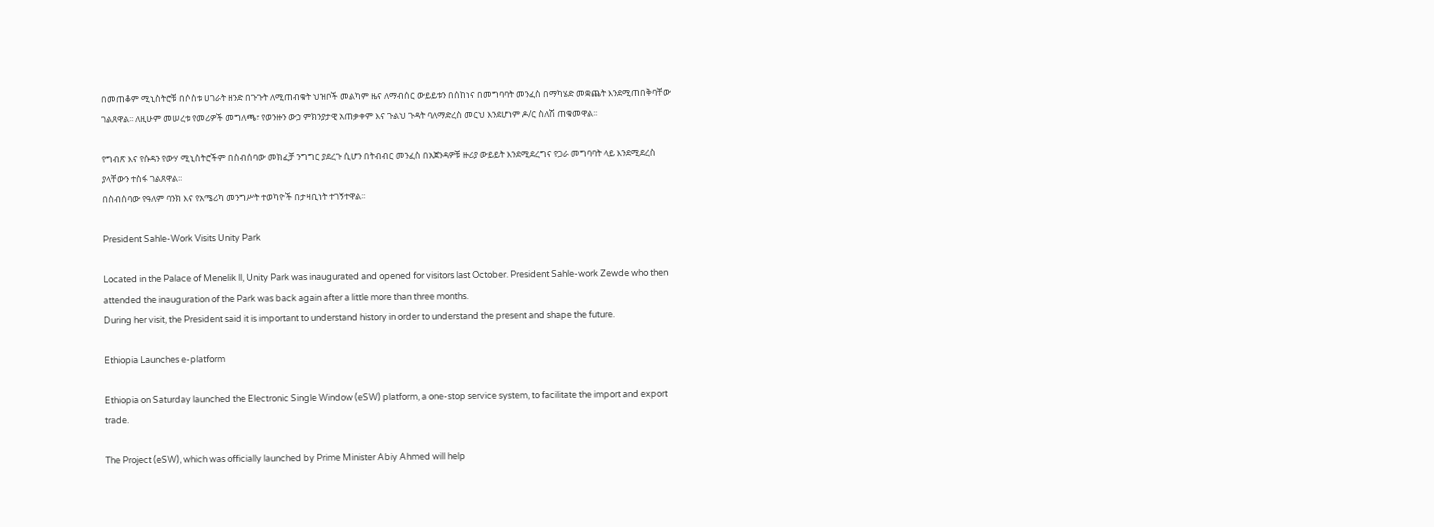በመጠቆም ሚኒስትሮቹ በሶስቱ ሀገራት ዘንድ በጉጉት ለሚጠብቁት ህዝቦች መልካም ዜና ለማብሰር ውይይቱን በሰከነና በመግባባት መንፈስ በማካሄድ መቋጨት እንደሚጠበቅባቸው ገልጸዋል፡፡ ለዚሁም መሠረቱ የመሪዎች መግለጫ፣ የወንዙን ውኃ ምክንያታዊ አጠቃቀም እና ጉልህ ጉዳት ባለማድረስ መርህ እንደሆነም ዶ/ር ስለሽ ጠቁመዋል፡፡

የግብጽ እና የሱዳን የውሃ ሚኒስትሮችም በስብሰባው መክፈቻ ንግግር ያደረጉ ሲሆን በትብብር መንፈስ በአጀንዳዎቹ ዙሪያ ውይይት እንደሚደረግና የጋራ መግባባት ላይ እንደሚደረስ ያላቸውን ተስፋ ገልጸዋል፡፡
በስብሰባው የዓለም ባንክ እና የአሜሪካ መንግሥት ተወካዮች በታዛቢነት ተገኝተዋል፡፡

President Sahle-Work Visits Unity Park

Located in the Palace of Menelik ll, Unity Park was inaugurated and opened for visitors last October. President Sahle-work Zewde who then attended the inauguration of the Park was back again after a little more than three months.
During her visit, the President said it is important to understand history in order to understand the present and shape the future.

Ethiopia Launches e-platform

Ethiopia on Saturday launched the Electronic Single Window (eSW) platform, a one-stop service system, to facilitate the import and export trade.

The Project (eSW), which was officially launched by Prime Minister Abiy Ahmed will help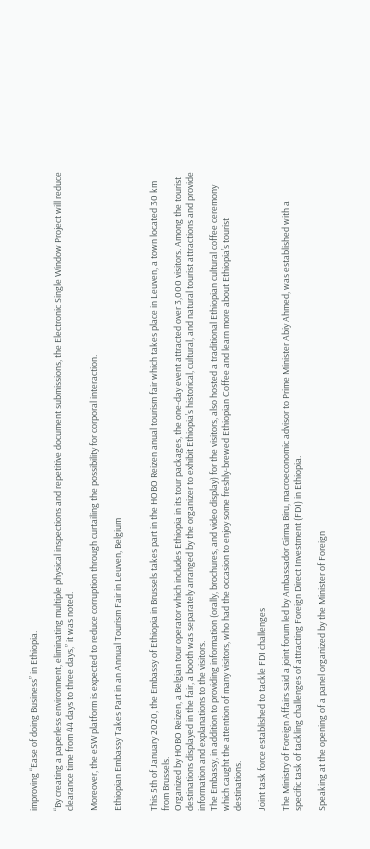improving “Ease of doing Business” in Ethiopia.

“By creating a paperless environment, eliminating multiple physical inspections and repetitive document submissions, the Electronic Single Window Project will reduce clearance time from 44 days to three days,” it was noted.

Moreover, the eSW platform is expected to reduce corruption through curtailing the possibility for corporal interaction.

Ethiopian Embassy Takes Part in an Annual Tourism Fair in Leuven, Belgium


This 5th of January 2020, the Embassy of Ethiopia in Brussels takes part in the HOBO Reizen anual tourism fair which takes place in Leuven, a town located 30 km from Brussels.
Organized by HOBO Reizen, a Belgian tour operator which includes Ethiopia in its tour packages, the one-day event attracted over 3,000 visitors. Among the tourist destinations displayed in the fair, a booth was separately arranged by the organizer to exhibit Ethiopia’s historical, cultural, and natural tourist attractions and provide information and explanations to the visitors.
The Embassy, in addition to providing information (orally, brochures, and video display) for the visitors, also hosted a traditional Ethiopian cultural coffee ceremony which caught the attention of many visitors, who had the occasion to enjoy some freshly-brewed Ethiopian Coffee and learn more about Ethiopia’s tourist destinations.

Joint task force established to tackle FDI challenges

The Ministry of Foreign Affairs said a joint forum led by Ambassador Girma Biru, macroeconomic advisor to Prime Minister Abiy Ahmed, was established with a specific task of tackling challenges of attracting Foreign Direct Investment (FDI) in Ethiopia.

Speaking at the opening of a panel organized by the Minister of Foreign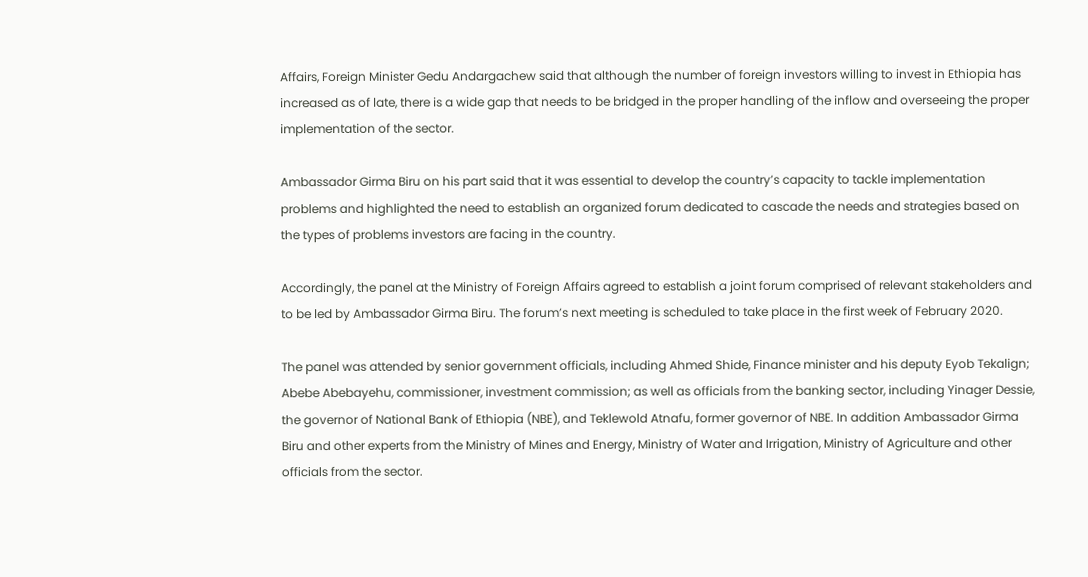Affairs, Foreign Minister Gedu Andargachew said that although the number of foreign investors willing to invest in Ethiopia has increased as of late, there is a wide gap that needs to be bridged in the proper handling of the inflow and overseeing the proper implementation of the sector.

Ambassador Girma Biru on his part said that it was essential to develop the country’s capacity to tackle implementation problems and highlighted the need to establish an organized forum dedicated to cascade the needs and strategies based on the types of problems investors are facing in the country.

Accordingly, the panel at the Ministry of Foreign Affairs agreed to establish a joint forum comprised of relevant stakeholders and to be led by Ambassador Girma Biru. The forum’s next meeting is scheduled to take place in the first week of February 2020.

The panel was attended by senior government officials, including Ahmed Shide, Finance minister and his deputy Eyob Tekalign; Abebe Abebayehu, commissioner, investment commission; as well as officials from the banking sector, including Yinager Dessie, the governor of National Bank of Ethiopia (NBE), and Teklewold Atnafu, former governor of NBE. In addition Ambassador Girma Biru and other experts from the Ministry of Mines and Energy, Ministry of Water and Irrigation, Ministry of Agriculture and other officials from the sector.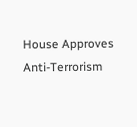House Approves Anti-Terrorism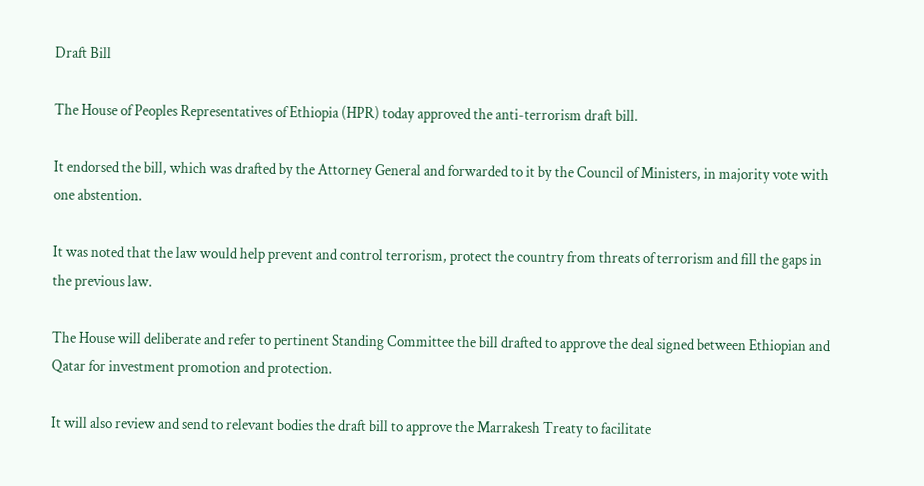Draft Bill

The House of Peoples Representatives of Ethiopia (HPR) today approved the anti-terrorism draft bill.

It endorsed the bill, which was drafted by the Attorney General and forwarded to it by the Council of Ministers, in majority vote with one abstention.

It was noted that the law would help prevent and control terrorism, protect the country from threats of terrorism and fill the gaps in the previous law.

The House will deliberate and refer to pertinent Standing Committee the bill drafted to approve the deal signed between Ethiopian and Qatar for investment promotion and protection.

It will also review and send to relevant bodies the draft bill to approve the Marrakesh Treaty to facilitate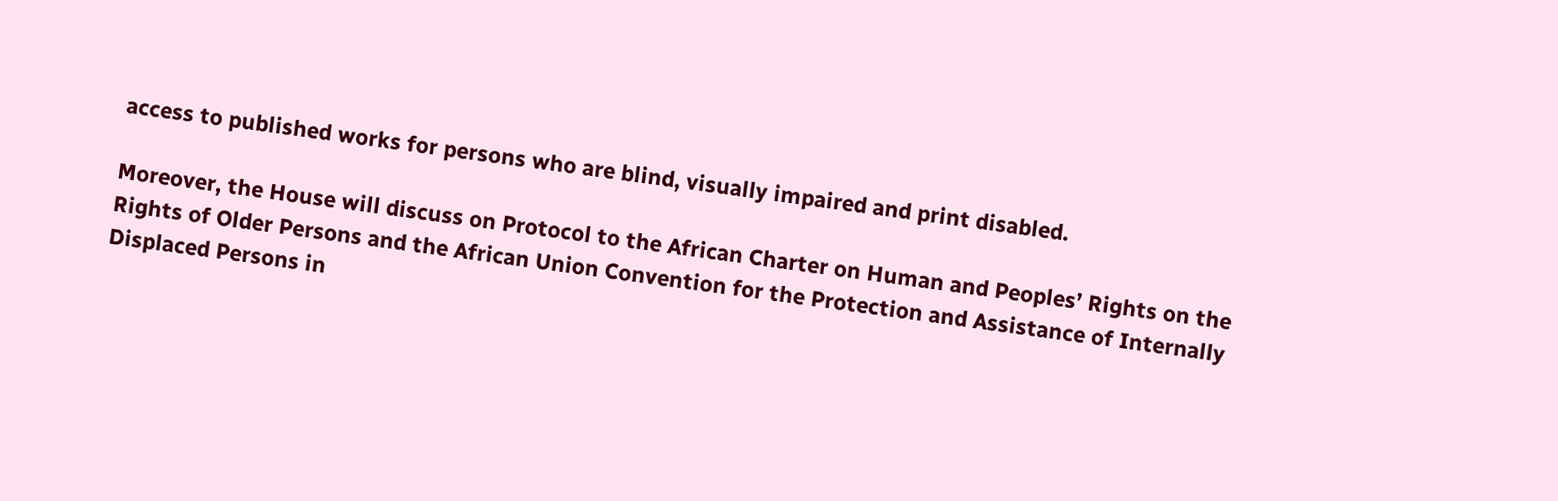access to published works for persons who are blind, visually impaired and print disabled.

Moreover, the House will discuss on Protocol to the African Charter on Human and Peoples’ Rights on the Rights of Older Persons and the African Union Convention for the Protection and Assistance of Internally Displaced Persons in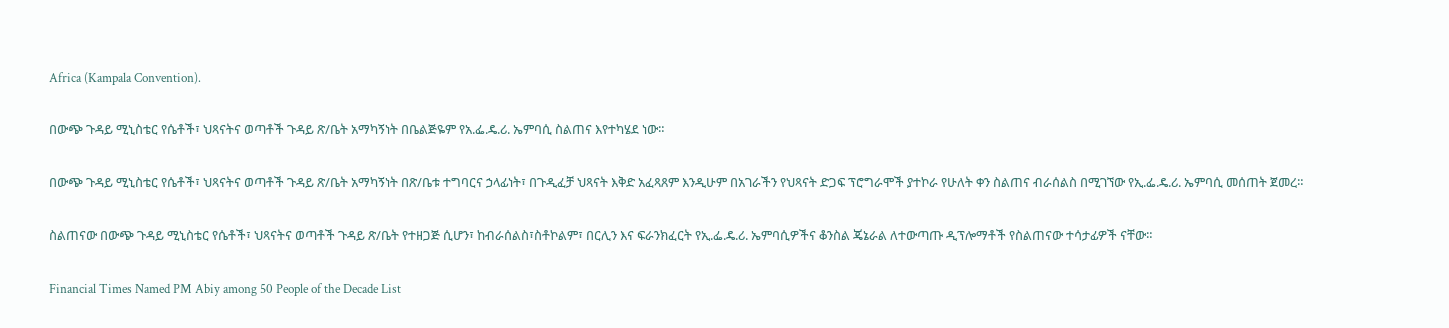Africa (Kampala Convention).

በውጭ ጉዳይ ሚኒስቴር የሴቶች፣ ህጻናትና ወጣቶች ጉዳይ ጽ/ቤት አማካኝነት በቤልጅዬም የአ.ፌ.ዴ.ሪ. ኤምባሲ ስልጠና እየተካሄደ ነው።

በውጭ ጉዳይ ሚኒስቴር የሴቶች፣ ህጻናትና ወጣቶች ጉዳይ ጽ/ቤት አማካኝነት በጽ/ቤቱ ተግባርና ኃላፊነት፣ በጉዲፈቻ ህጻናት እቅድ አፈጻጸም እንዲሁም በአገራችን የህጻናት ድጋፍ ፕሮግራሞች ያተኮራ የሁለት ቀን ስልጠና ብራሰልስ በሚገኘው የኢ.ፌ.ዴ.ሪ. ኤምባሲ መሰጠት ጀመረ።

ስልጠናው በውጭ ጉዳይ ሚኒስቴር የሴቶች፣ ህጻናትና ወጣቶች ጉዳይ ጽ/ቤት የተዘጋጅ ሲሆን፣ ከብራሰልስ፣ስቶኮልም፣ በርሊን እና ፍራንክፈርት የኢ.ፌ.ዴ.ሪ. ኤምባሲዎችና ቆንስል ጄኔራል ለተውጣጡ ዲፕሎማቶች የስልጠናው ተሳታፊዎች ናቸው።

Financial Times Named PM Abiy among 50 People of the Decade List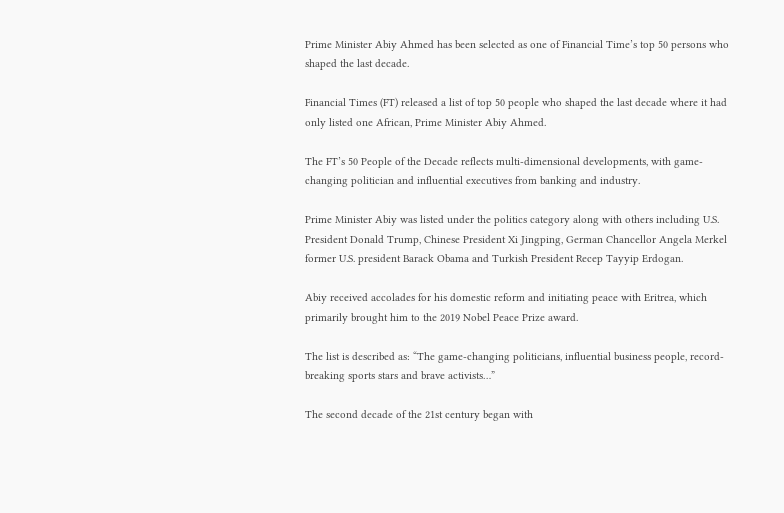Prime Minister Abiy Ahmed has been selected as one of Financial Time’s top 50 persons who shaped the last decade.

Financial Times (FT) released a list of top 50 people who shaped the last decade where it had only listed one African, Prime Minister Abiy Ahmed.

The FT’s 50 People of the Decade reflects multi-dimensional developments, with game-changing politician and influential executives from banking and industry.

Prime Minister Abiy was listed under the politics category along with others including U.S. President Donald Trump, Chinese President Xi Jingping, German Chancellor Angela Merkel former U.S. president Barack Obama and Turkish President Recep Tayyip Erdogan.

Abiy received accolades for his domestic reform and initiating peace with Eritrea, which primarily brought him to the 2019 Nobel Peace Prize award.

The list is described as: “The game-changing politicians, influential business people, record-breaking sports stars and brave activists…”

The second decade of the 21st century began with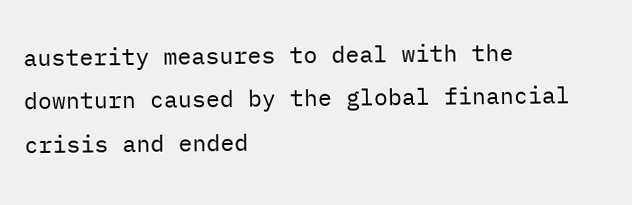austerity measures to deal with the downturn caused by the global financial crisis and ended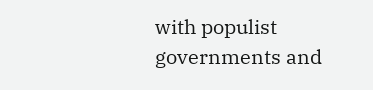with populist governments and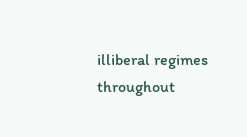illiberal regimes throughout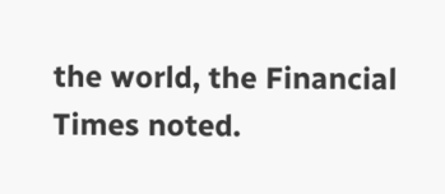the world, the Financial Times noted.